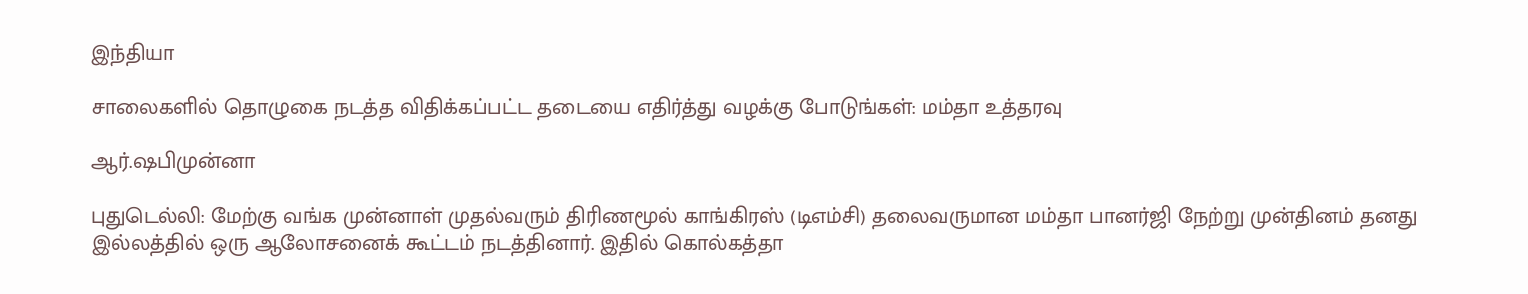இந்தியா

சாலைகளில் தொழுகை நடத்த விதிக்கப்பட்ட தடையை எதிர்த்து வழக்கு போடுங்கள்: மம்தா உத்தரவு

ஆர்.ஷபிமுன்னா

புதுடெல்லி: மேற்கு வங்க முன்னாள் முதல்வரும் திரிணமூல் காங்கிரஸ் (டிஎம்சி) தலைவருமான மம்தா பானர்ஜி நேற்று முன்தினம் தனது இல்லத்தில் ஒரு ஆலோசனைக் கூட்டம் நடத்தினார். இதில் கொல்கத்தா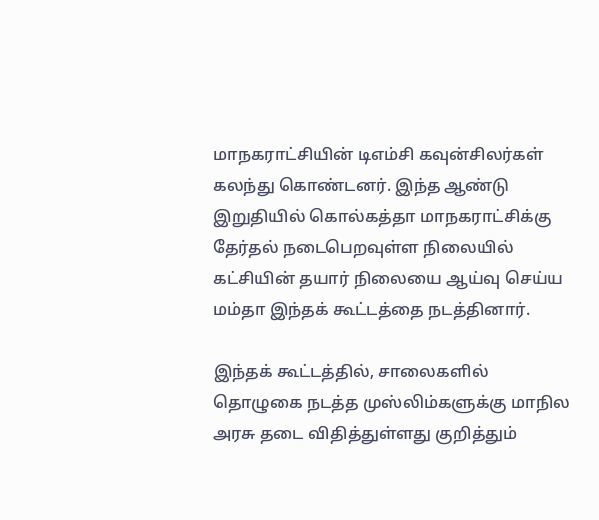மாநகராட்சியின் டிஎம்சி கவுன்சிலர்கள் கலந்து கொண்டனர். இந்த ஆண்டு இறுதியில் கொல்கத்தா மாநகராட்சிக்கு தேர்தல் நடைபெறவுள்ள நிலையில் கட்சியின் தயார் நிலையை ஆய்வு செய்ய மம்தா இந்தக் கூட்டத்தை நடத்தினார்.

இந்தக் கூட்டத்தில், சாலைகளில் தொழுகை நடத்த முஸ்லிம்களுக்கு மாநில அரசு தடை விதித்துள்ளது குறித்தும்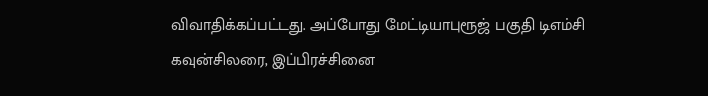விவாதிக்கப்பட்டது. அப்போது மேட்டியாபுரூஜ் பகுதி டிஎம்சி கவுன்சிலரை, இப்பிரச்சினை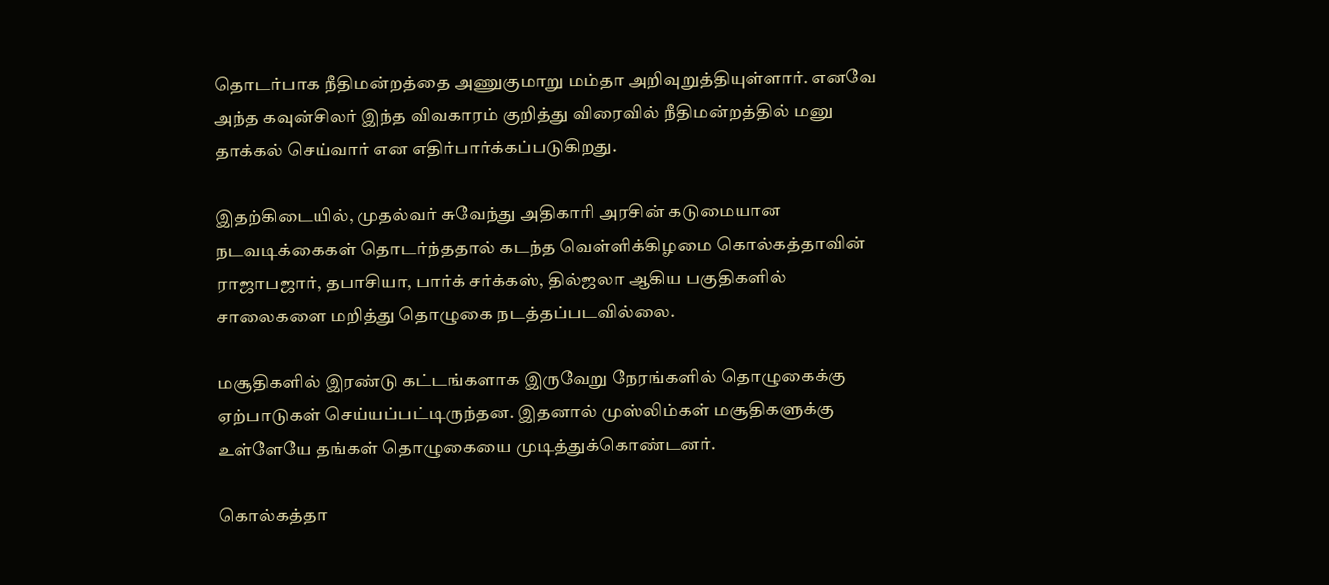தொடர்பாக நீதிமன்றத்தை அணுகுமாறு மம்தா அறிவுறுத்தியுள்ளார். எனவே அந்த கவுன்சிலர் இந்த விவகாரம் குறித்து விரைவில் நீதிமன்றத்தில் மனு தாக்கல் செய்வார் என எதிர்பார்க்கப்படுகிறது.

இதற்கிடையில், முதல்வர் சுவேந்து அதிகாரி அரசின் கடுமையான நடவடிக்கைகள் தொடர்ந்ததால் கடந்த வெள்ளிக்கிழமை கொல்கத்தாவின் ராஜாபஜார், தபாசியா, பார்க் சர்க்கஸ், தில்ஜலா ஆகிய பகுதிகளில் சாலைகளை மறித்து தொழுகை நடத்தப்படவில்லை.

மசூதிகளில் இரண்டு கட்டங்களாக இருவேறு நேரங்களில் தொழுகைக்கு ஏற்பாடுகள் செய்யப்பட்டிருந்தன. இதனால் முஸ்லிம்கள் மசூதிகளுக்கு உள்ளேயே தங்கள் தொழுகையை முடித்துக்கொண்டனர்.

கொல்கத்தா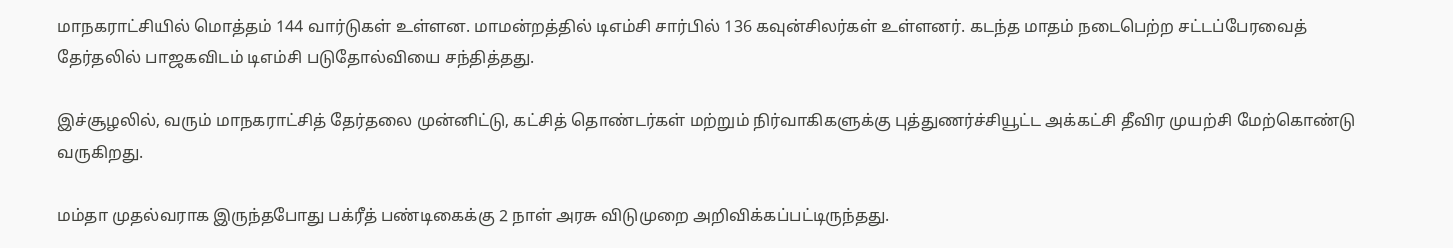மாநகராட்சியில் மொத்தம் 144 வார்டுகள் உள்ளன. மாமன்றத்தில் டிஎம்சி சார்பில் 136 கவுன்சிலர்கள் உள்ளனர். கடந்த மாதம் நடைபெற்ற சட்டப்பேரவைத் தேர்தலில் பாஜகவிடம் டிஎம்சி படுதோல்வியை சந்தித்தது.

இச்சூழலில், வரும் மாநகராட்சித் தேர்தலை முன்னிட்டு, கட்சித் தொண்டர்கள் மற்றும் நிர்வாகிகளுக்கு புத்துணர்ச்சியூட்ட அக்கட்சி தீவிர முயற்சி மேற்கொண்டு வருகிறது.

மம்தா முதல்வராக இருந்தபோது பக்ரீத் பண்டிகைக்கு 2 நாள் அரசு விடுமுறை அறிவிக்கப்பட்டிருந்தது.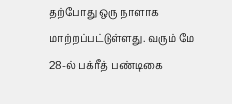தற்போது ஒரு நாளாக மாற்றப்பட்டுள்ளது. வரும் மே 28-ல் பக்ரீத் பண்டிகை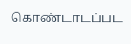கொண்டாடப்பட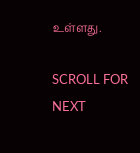உள்ளது.

SCROLL FOR NEXT